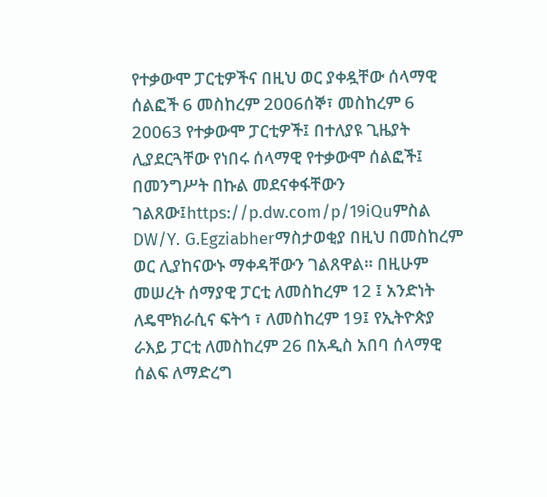የተቃውሞ ፓርቲዎችና በዚህ ወር ያቀዷቸው ሰላማዊ ሰልፎች 6 መስከረም 2006ሰኞ፣ መስከረም 6 20063 የተቃውሞ ፓርቲዎች፤ በተለያዩ ጊዜያት ሊያደርጓቸው የነበሩ ሰላማዊ የተቃውሞ ሰልፎች፤ በመንግሥት በኩል መደናቀፋቸውን ገልጸው፤https://p.dw.com/p/19iQuምስል DW/Y. G.Egziabherማስታወቂያ በዚህ በመስከረም ወር ሊያከናውኑ ማቀዳቸውን ገልጸዋል። በዚሁም መሠረት ሰማያዊ ፓርቲ ለመስከረም 12 ፤ አንድነት ለዴሞክራሲና ፍትኅ ፣ ለመስከረም 19፤ የኢትዮጵያ ራእይ ፓርቲ ለመስከረም 26 በአዲስ አበባ ሰላማዊ ሰልፍ ለማድረግ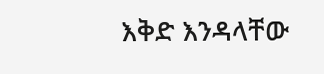እቅድ እንዳላቸው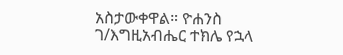አስታውቀዋል። ዮሐንስ ገ/እግዚአብሔር ተክሌ የኋላ